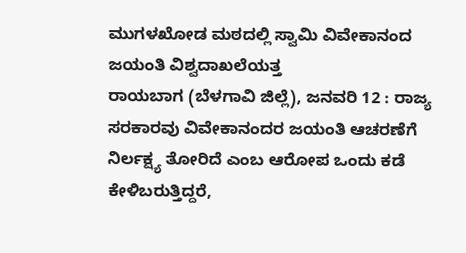ಮುಗಳಖೋಡ ಮಠದಲ್ಲಿ ಸ್ವಾಮಿ ವಿವೇಕಾನಂದ ಜಯಂತಿ ವಿಶ್ವದಾಖಲೆಯತ್ತ
ರಾಯಬಾಗ (ಬೆಳಗಾವಿ ಜಿಲ್ಲೆ), ಜನವರಿ 12 : ರಾಜ್ಯ ಸರಕಾರವು ವಿವೇಕಾನಂದರ ಜಯಂತಿ ಆಚರಣೆಗೆ ನಿರ್ಲಕ್ಷ್ಯ ತೋರಿದೆ ಎಂಬ ಆರೋಪ ಒಂದು ಕಡೆ ಕೇಳಿಬರುತ್ತಿದ್ದರೆ,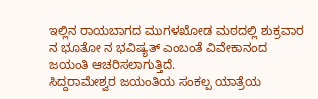ಇಲ್ಲಿನ ರಾಯಬಾಗದ ಮುಗಳಖೋಡ ಮಠದಲ್ಲಿ ಶುಕ್ರವಾರ ನ ಭೂತೋ ನ ಭವಿಷ್ಯತ್ ಎಂಬಂತೆ ವಿವೇಕಾನಂದ ಜಯಂತಿ ಆಚರಿಸಲಾಗುತ್ತಿದೆ.
ಸಿದ್ದರಾಮೇಶ್ವರ ಜಯಂತಿಯ ಸಂಕಲ್ಪ ಯಾತ್ರೆಯ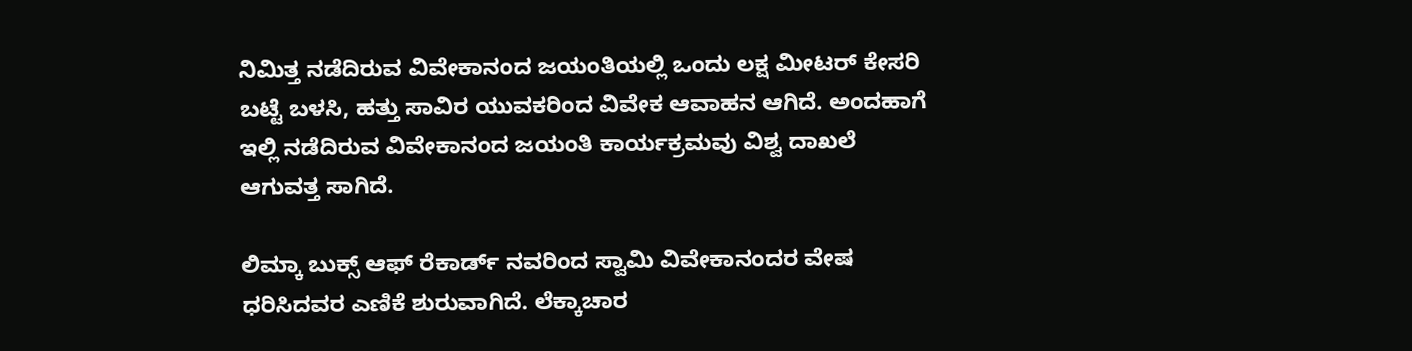ನಿಮಿತ್ತ ನಡೆದಿರುವ ವಿವೇಕಾನಂದ ಜಯಂತಿಯಲ್ಲಿ ಒಂದು ಲಕ್ಷ ಮೀಟರ್ ಕೇಸರಿ ಬಟ್ಟೆ ಬಳಸಿ, ಹತ್ತು ಸಾವಿರ ಯುವಕರಿಂದ ವಿವೇಕ ಆವಾಹನ ಆಗಿದೆ. ಅಂದಹಾಗೆ ಇಲ್ಲಿ ನಡೆದಿರುವ ವಿವೇಕಾನಂದ ಜಯಂತಿ ಕಾರ್ಯಕ್ರಮವು ವಿಶ್ವ ದಾಖಲೆ ಆಗುವತ್ತ ಸಾಗಿದೆ.

ಲಿಮ್ಕಾ ಬುಕ್ಸ್ ಆಫ್ ರೆಕಾರ್ಡ್ ನವರಿಂದ ಸ್ವಾಮಿ ವಿವೇಕಾನಂದರ ವೇಷ ಧರಿಸಿದವರ ಎಣಿಕೆ ಶುರುವಾಗಿದೆ. ಲೆಕ್ಕಾಚಾರ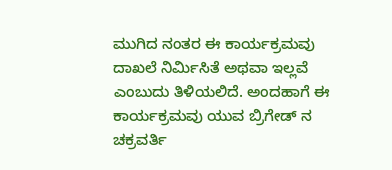ಮುಗಿದ ನಂತರ ಈ ಕಾರ್ಯಕ್ರಮವು ದಾಖಲೆ ನಿರ್ಮಿಸಿತೆ ಅಥವಾ ಇಲ್ಲವೆ ಎಂಬುದು ತಿಳಿಯಲಿದೆ. ಅಂದಹಾಗೆ ಈ ಕಾರ್ಯಕ್ರಮವು ಯುವ ಬ್ರಿಗೇಡ್ ನ ಚಕ್ರವರ್ತಿ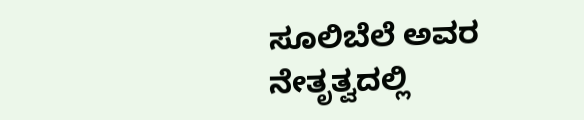ಸೂಲಿಬೆಲೆ ಅವರ ನೇತೃತ್ವದಲ್ಲಿ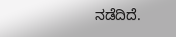ನಡೆದಿದೆ.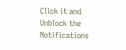Click it and Unblock the Notifications